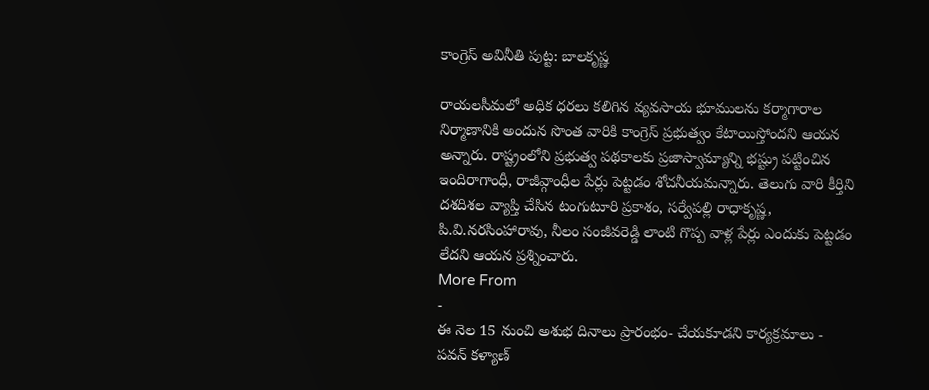కాంగ్రెస్ అవినీతి పుట్ట: బాలకృష్ణ

రాయలసీమలో అధిక ధరలు కలిగిన వ్యవసాయ భూములను కర్మాగారాల నిర్మాణానికి అందున సొంత వారికి కాంగ్రెస్ ప్రభుత్వం కేటాయిస్తోందని ఆయన అన్నారు. రాష్ట్రంలోని ప్రభుత్వ పథకాలకు ప్రజాస్వామ్యాన్ని భష్ట్రు పట్టించిన ఇందిరాగాంధీ, రాజీవ్గాంధీల పేర్లు పెట్టడం శోచనీయమన్నారు. తెలుగు వారి కీర్తిని దశదిశల వ్యాప్తి చేసిన టంగుటూరి ప్రకాశం, సర్వేపల్లి రాధాకృష్ణ, పి.వి.నరసింహారావు, నీలం సంజీవరెడ్డి లాంటి గొప్ప వాళ్ల పేర్లు ఎందుకు పెట్టడం లేదని ఆయన ప్రశ్నించారు.
More From
-
ఈ నెల 15 నుంచి అశుభ దినాలు ప్రారంభం- చేయకూడని కార్యక్రమాలు -
పవన్ కళ్యాణ్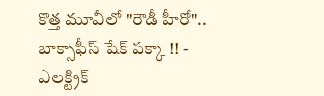కొత్త మూవీలో "రౌడీ హీరో".. బాక్సాఫీస్ షేక్ పక్కా !! -
ఎలక్ట్రిక్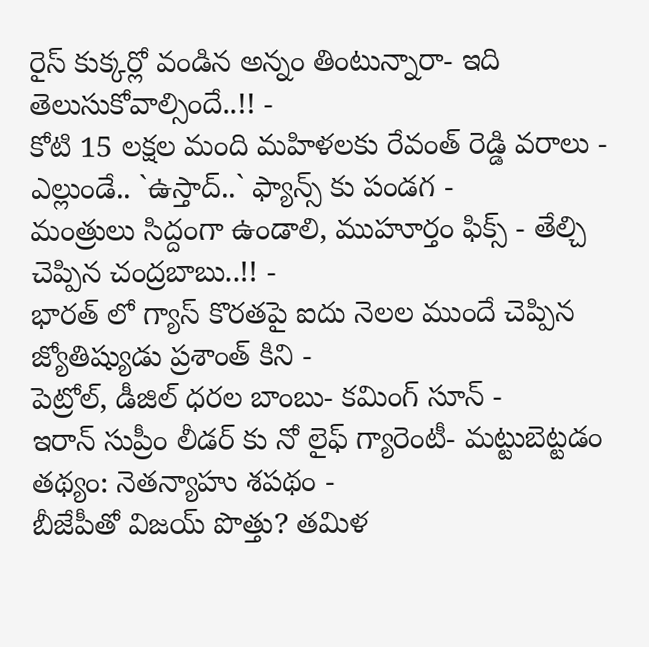రైస్ కుక్కర్లో వండిన అన్నం తింటున్నారా- ఇది తెలుసుకోవాల్సిందే..!! -
కోటి 15 లక్షల మంది మహిళలకు రేవంత్ రెడ్డి వరాలు -
ఎల్లుండే.. `ఉస్తాద్..` ఫ్యాన్స్ కు పండగ -
మంత్రులు సిద్దంగా ఉండాలి, ముహూర్తం ఫిక్స్ - తేల్చి చెప్పిన చంద్రబాబు..!! -
భారత్ లో గ్యాస్ కొరతపై ఐదు నెలల ముందే చెప్పిన జ్యోతిష్యుడు ప్రశాంత్ కిని -
పెట్రోల్, డీజిల్ ధరల బాంబు- కమింగ్ సూన్ -
ఇరాన్ సుప్రీం లీడర్ కు నో లైఫ్ గ్యారెంటీ- మట్టుబెట్టడం తథ్యం: నెతన్యాహు శపథం -
బీజేపీతో విజయ్ పొత్తు? తమిళ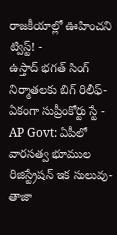రాజకీయాల్లో ఊహించని ట్విస్ట్! -
ఉస్తాద్ భగత్ సింగ్ నిర్మాతలకు బిగ్ రిలీఫ్- ఏకంగా సుప్రీంకోర్టు స్టే -
AP Govt: ఏపీలో వారసత్వ భూముల రిజిస్ట్రేషన్ ఇక సులువు-తాజా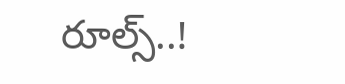రూల్స్..!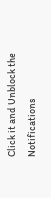Click it and Unblock the Notifications